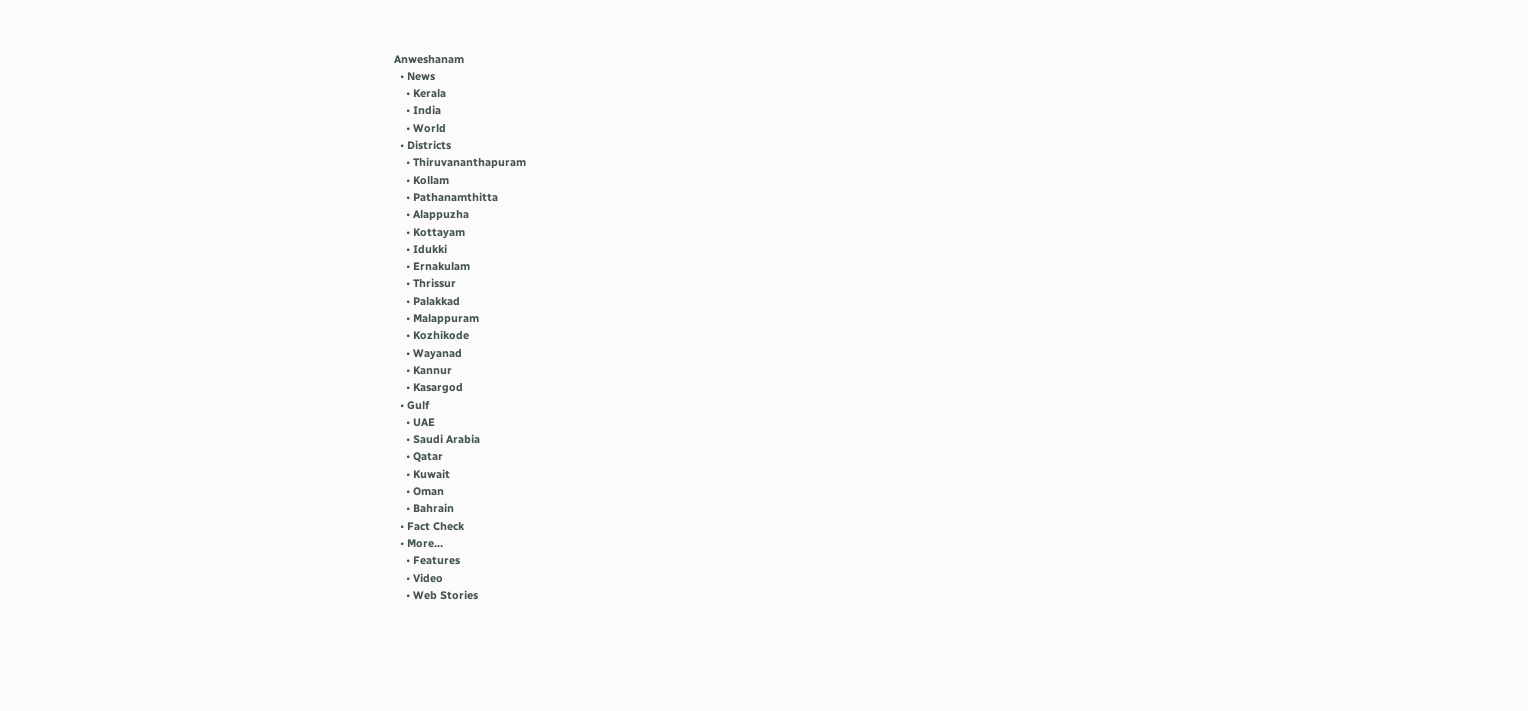Anweshanam
  • News
    • Kerala
    • India
    • World
  • Districts
    • Thiruvananthapuram
    • Kollam
    • Pathanamthitta
    • Alappuzha
    • Kottayam
    • Idukki
    • Ernakulam
    • Thrissur
    • Palakkad
    • Malappuram
    • Kozhikode
    • Wayanad
    • Kannur
    • Kasargod
  • Gulf
    • UAE
    • Saudi Arabia
    • Qatar
    • Kuwait
    • Oman
    • Bahrain
  • Fact Check
  • More…
    • Features
    • Video
    • Web Stories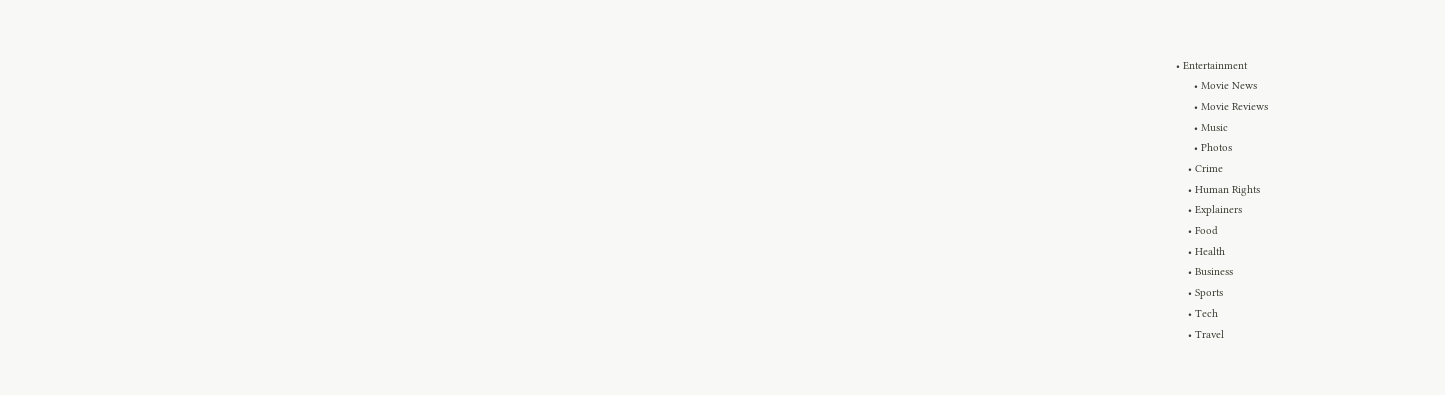• Entertainment
      • Movie News
      • Movie Reviews
      • Music
      • Photos
    • Crime
    • Human Rights
    • Explainers
    • Food
    • Health
    • Business
    • Sports
    • Tech
    • Travel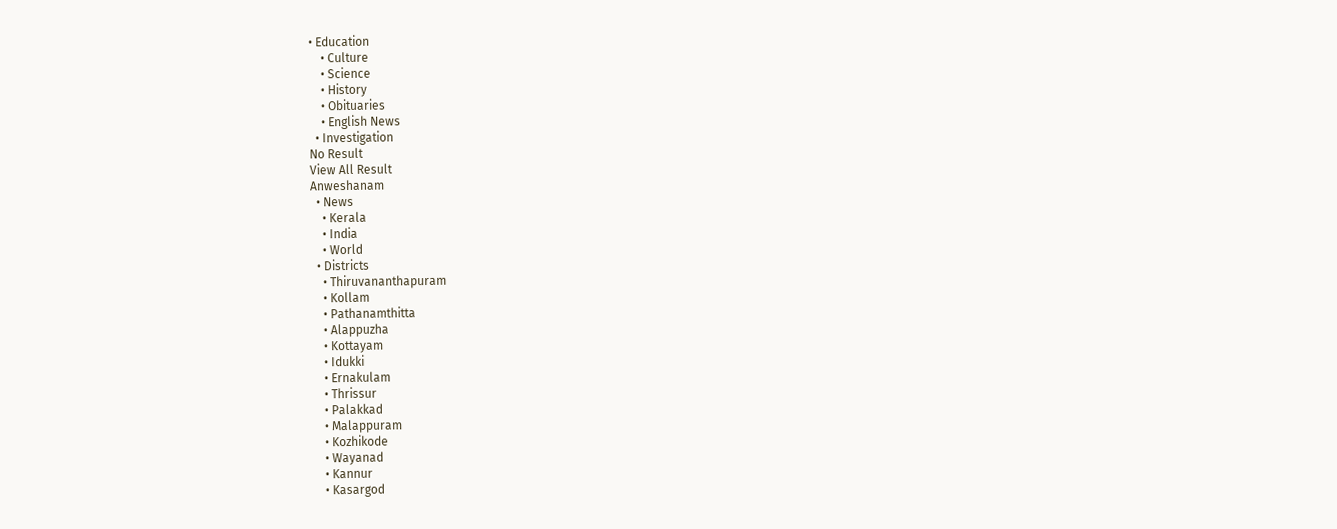• Education
    • Culture
    • Science
    • History
    • Obituaries
    • English News
  • Investigation
No Result
View All Result
Anweshanam
  • News
    • Kerala
    • India
    • World
  • Districts
    • Thiruvananthapuram
    • Kollam
    • Pathanamthitta
    • Alappuzha
    • Kottayam
    • Idukki
    • Ernakulam
    • Thrissur
    • Palakkad
    • Malappuram
    • Kozhikode
    • Wayanad
    • Kannur
    • Kasargod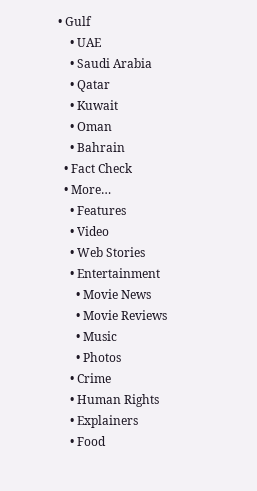• Gulf
    • UAE
    • Saudi Arabia
    • Qatar
    • Kuwait
    • Oman
    • Bahrain
  • Fact Check
  • More…
    • Features
    • Video
    • Web Stories
    • Entertainment
      • Movie News
      • Movie Reviews
      • Music
      • Photos
    • Crime
    • Human Rights
    • Explainers
    • Food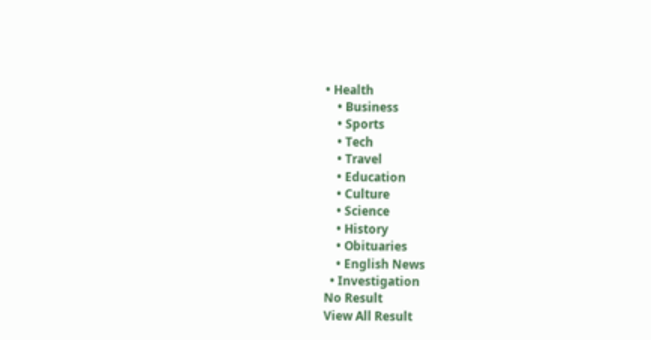• Health
    • Business
    • Sports
    • Tech
    • Travel
    • Education
    • Culture
    • Science
    • History
    • Obituaries
    • English News
  • Investigation
No Result
View All Result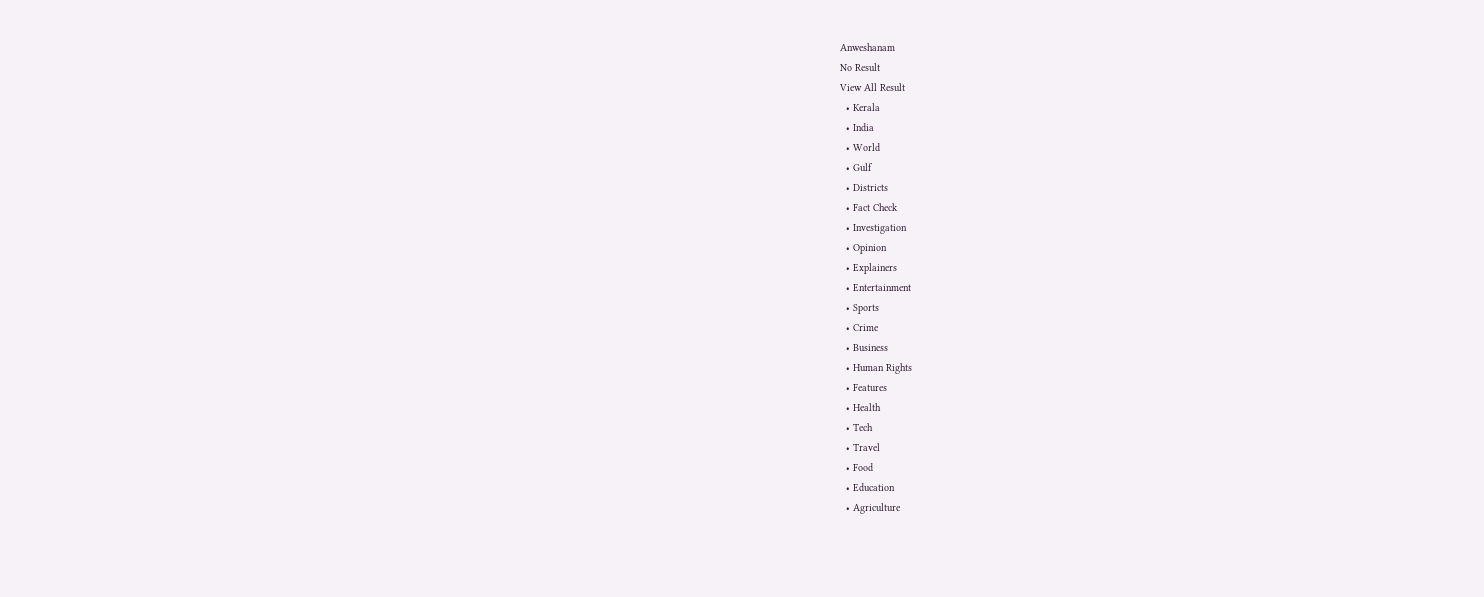Anweshanam
No Result
View All Result
  • Kerala
  • India
  • World
  • Gulf
  • Districts
  • Fact Check
  • Investigation
  • Opinion
  • Explainers
  • Entertainment
  • Sports
  • Crime
  • Business
  • Human Rights
  • Features
  • Health
  • Tech
  • Travel
  • Food
  • Education
  • Agriculture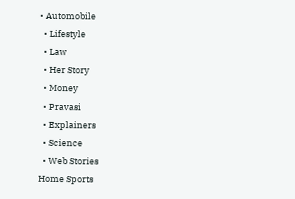• Automobile
  • Lifestyle
  • Law
  • Her Story
  • Money
  • Pravasi
  • Explainers
  • Science
  • Web Stories
Home Sports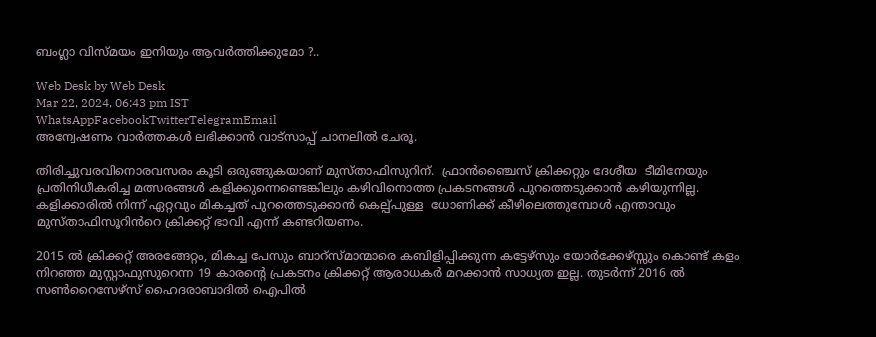ബംഗ്ലാ വിസ്മയം ഇനിയും ആവർത്തിക്കുമോ ?..

Web Desk by Web Desk
Mar 22, 2024, 06:43 pm IST
WhatsAppFacebookTwitterTelegramEmail
അന്വേഷണം വാർത്തകൾ ലഭിക്കാന്‍ വാട്സാപ്പ് ചാനലില്‍ ചേരൂ.

തിരിച്ചുവരവിനൊരവസരം കൂടി ഒരുങ്ങുകയാണ് മുസ്താഫിസുറിന്.  ഫ്രാൻഞ്ചൈസ് ക്രിക്കറ്റും ദേശീയ  ടീമിനേയും പ്രതിനിധീകരിച്ച മത്സരങ്ങൾ കളിക്കുന്നെണ്ടെങ്കിലും കഴിവിനൊത്ത പ്രകടനങ്ങൾ പുറത്തെടുക്കാൻ കഴിയുന്നില്ല. കളിക്കാരിൽ നിന്ന് ഏറ്റവും മികച്ചത് പുറത്തെടുക്കാൻ കെല്പ്പുള്ള  ധോണിക്ക് കീഴിലെത്തുമ്പോൾ എന്താവും മുസ്താഫിസൂറിൻറെ ക്രിക്കറ്റ് ഭാവി എന്ന് കണ്ടറിയണം.

2015 ൽ ക്രിക്കറ്റ് അരങ്ങേറ്റം, മികച്ച പേസും ബാറ്സ്മാന്മാരെ കബിളിപ്പിക്കുന്ന കട്ടേഴ്സും യോർക്കേഴ്‌സ്സും കൊണ്ട് കളം നിറഞ്ഞ മുസ്റ്റാഫുസുറെന്ന 19 കാരന്റെ പ്രകടനം ക്രിക്കറ്റ് ആരാധകർ മറക്കാൻ സാധ്യത ഇല്ല. തുടർന്ന് 2016 ൽ സൺറൈസേഴ്‌സ് ഹൈദരാബാദിൽ ഐപിൽ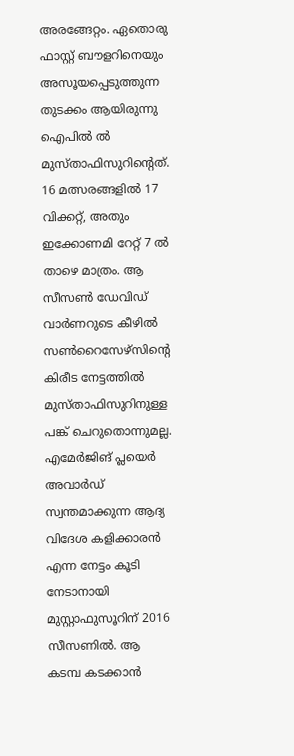അരങ്ങേറ്റം. ഏതൊരു ഫാസ്റ്റ് ബൗളറിനെയും അസൂയപ്പെടുത്തുന്ന തുടക്കം ആയിരുന്നു ഐപിൽ ൽ  മുസ്താഫിസുറിന്റെത്. 16 മത്സരങ്ങളിൽ 17 വിക്കറ്റ്, അതും ഇക്കോണമി റേറ്റ് 7 ൽ താഴെ മാത്രം. ആ സീസൺ ഡേവിഡ് വാർണറുടെ കീഴിൽ സൺറൈസേഴ്‌സിന്റെ കിരീട നേട്ടത്തിൽ മുസ്താഫിസുറിനുള്ള പങ്ക് ചെറുതൊന്നുമല്ല. എമേർജിങ് പ്ലയെർ അവാർഡ് സ്വന്തമാക്കുന്ന ആദ്യ വിദേശ കളിക്കാരൻ എന്ന നേട്ടം കൂടി നേടാനായി മുസ്റ്റാഫുസൂറിന് 2016 സീസണിൽ. ആ കടമ്പ കടക്കാൻ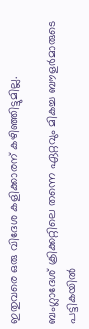ഇതുവരെ ഒരു വിദേശ കളിക്കാരന് കഴിഞ്ഞിട്ടുമില്ല.

ബംഗ്ലാദേശ് ക്രിക്കറ്റിലെ തന്നെ ഏറ്റവും മികച്ച ബൗളർമാരുടെ പട്ടികയിൽ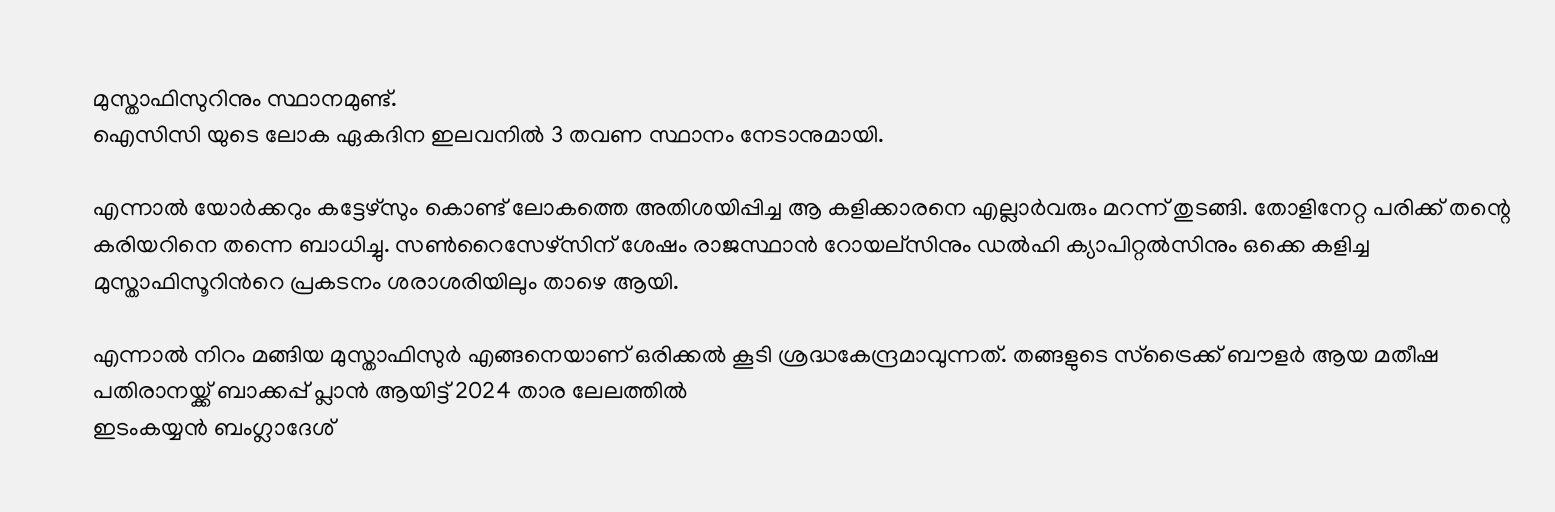മുസ്താഫിസുറിനും സ്ഥാനമുണ്ട്.
ഐസിസി യുടെ ലോക ഏകദിന ഇലവനിൽ 3 തവണ സ്ഥാനം നേടാനുമായി.

എന്നാൽ യോർക്കറും കട്ടേഴ്സും കൊണ്ട് ലോകത്തെ അതിശയിപ്പിച്ച ആ കളിക്കാരനെ എല്ലാർവരും മറന്ന് തുടങ്ങി. തോളിനേറ്റ പരിക്ക് തന്റെ കരിയറിനെ തന്നെ ബാധിച്ചു. സൺറൈസേഴ്സിന് ശേഷം രാജസ്ഥാൻ റോയല്സിനും ഡൽഹി ക്യാപിറ്റൽസിനും ഒക്കെ കളിച്ച മുസ്താഫിസൂറിൻറെ പ്രകടനം ശരാശരിയിലും താഴെ ആയി.

എന്നാൽ നിറം മങ്ങിയ മുസ്താഫിസുർ എങ്ങനെയാണ് ഒരിക്കൽ കൂടി ശ്രദ്ധകേന്ദ്രമാവുന്നത്. തങ്ങളുടെ സ്ട്രൈക്ക് ബൗളർ ആയ മതീഷ പതിരാനയ്ക്ക് ബാക്കപ്പ് പ്ലാൻ ആയിട്ട് 2024 താര ലേലത്തിൽ
ഇടംകയ്യൻ ബംഗ്ലാദേശ്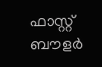ഫാസ്റ്റ് ബൗളർ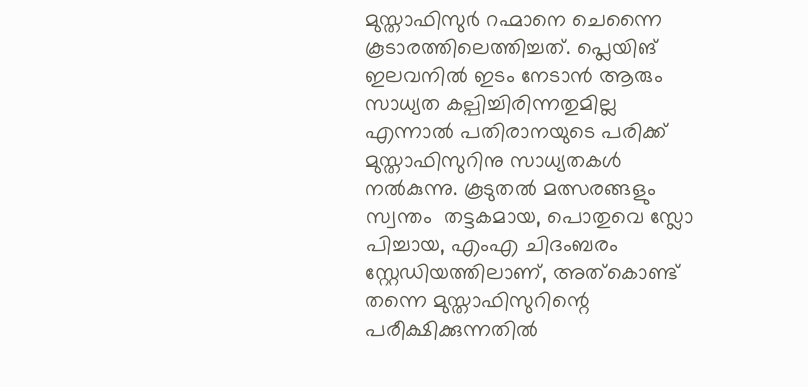മുസ്താഫിസുർ റഹ്മാനെ ചെന്നൈ കൂടാരത്തിലെത്തിച്ചത്. പ്ലെയിങ് ഇലവനിൽ ഇടം നേടാൻ ആരും സാധ്യത കല്പിച്ചിരിന്നതുമില്ല എന്നാൽ പതിരാനയുടെ പരിക്ക് മുസ്താഫിസുറിനു സാധ്യതകൾ നൽകുന്നു. കൂടുതൽ മത്സരങ്ങളും സ്വന്തം  തട്ടകമായ, പൊതുവെ സ്ലോ പിച്ചായ, എംഎ ചിദംബരം സ്റ്റേഡിയത്തിലാണ്, അത്‌കൊണ്ട് തന്നെ മുസ്താഫിസുറിന്റെ പരീക്ഷിക്കുന്നതിൽ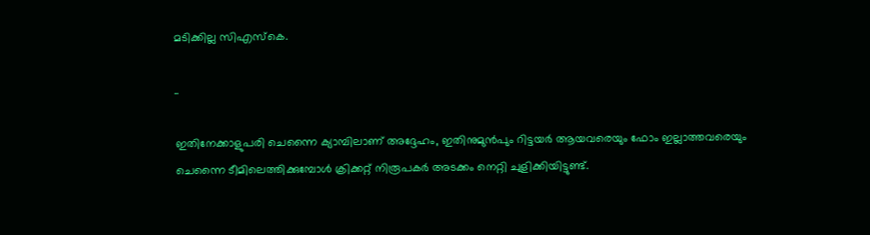മടിക്കില്ല സിഎസ്കെ.

..

ഇതിനേക്കാളുപരി ചെന്നൈ ക്യാമ്പിലാണ് അദ്ദേഹം, ഇതിനുമുൻപും റിട്ടയർ ആയവരെയും ഫോം ഇല്ലാത്തവരെയും ചെന്നൈ ടീമിലെത്തിക്കുമ്പോൾ ക്രിക്കറ്റ് നിരൂപകർ അടക്കം നെറ്റി ചുളിക്കിയിട്ടുണ്ട്.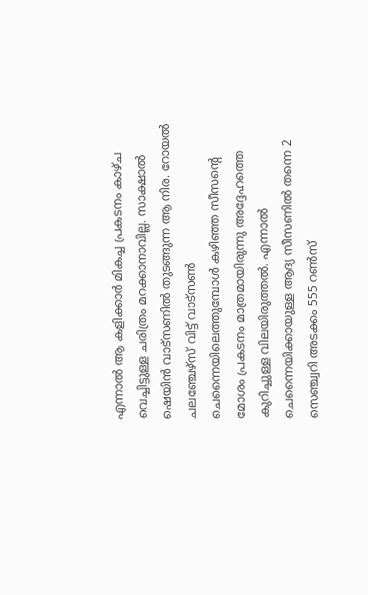എന്നാൽ ആ കളിക്കാർ മികച്ച പ്രകടനം കാഴ്ച വെച്ചിട്ടുള്ള ചരിത്രം മറക്കാനാവില്ല. സാക്ഷാൽ ഷെയിൻ വാട്സണിൽ തുടങ്ങുന്ന ആ നിര. റോയൽ ചലഞ്ചേഴ്‌സ് വിട്ട് വാട്സൺ ചെന്നൈയിലെത്തുമ്പോൾ കഴിഞ്ഞ സീസന്റെ മോശം പ്രകടനം മാത്രമായിരുന്നു അദ്ദേഹത്തെ കുറിച്ചുള്ള വിലയിരുത്തൽ. എന്നാൽ ചെന്നൈയിക്കായുള്ള ആദ്യ സീസണിൽ തന്നെ 2 സെഞ്ച്വറി അടക്കം 555 റൺസ്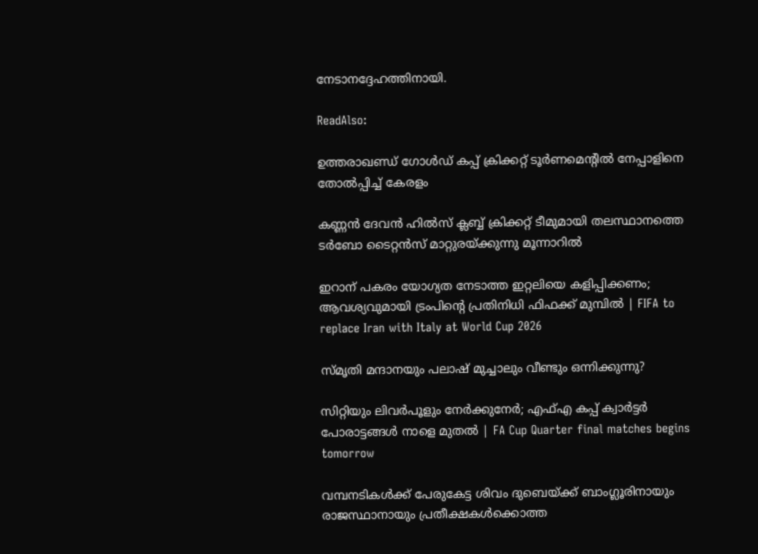നേടാനദ്ദേഹത്തിനായി.

ReadAlso:

ഉത്തരാഖണ്ഡ് ഗോള്‍ഡ് കപ്പ് ക്രിക്കറ്റ് ടൂര്‍ണമെന്റില്‍ നേപ്പാളിനെ തോല്‍പ്പിച്ച് കേരളം

കണ്ണന്‍ ദേവന്‍ ഹില്‍സ് ക്ലബ്ബ് ക്രിക്കറ്റ് ടീമുമായി തലസ്ഥാനത്തെ ടര്‍ബോ ടൈറ്റന്‍സ് മാറ്റുരയ്ക്കുന്നു മൂന്നാറില്‍

ഇറാന് പകരം യോഗ്യത നേടാത്ത ഇറ്റലിയെ കളിപ്പിക്കണം; ആവശ്യവുമായി ട്രംപിന്റെ പ്രതിനിധി ഫിഫക്ക് മുമ്പില്‍ | FIFA to replace Iran with Italy at World Cup 2026

സ്മൃതി മന്ദാനയും പലാഷ് മുച്ചാലും വീണ്ടും ഒന്നിക്കുന്നു?

സിറ്റിയും ലിവര്‍പൂളും നേര്‍ക്കുനേര്‍; എഫ്എ കപ്പ് ക്വാര്‍ട്ടര്‍ പോരാട്ടങ്ങള്‍ നാളെ മുതല്‍ | FA Cup Quarter final matches begins tomorrow

വമ്പനടികൾക്ക് പേരുകേട്ട ശിവം ദുബെയ്ക്ക് ബാംഗ്ലൂരിനായും രാജസ്ഥാനായും പ്രതീക്ഷകൾക്കൊത്ത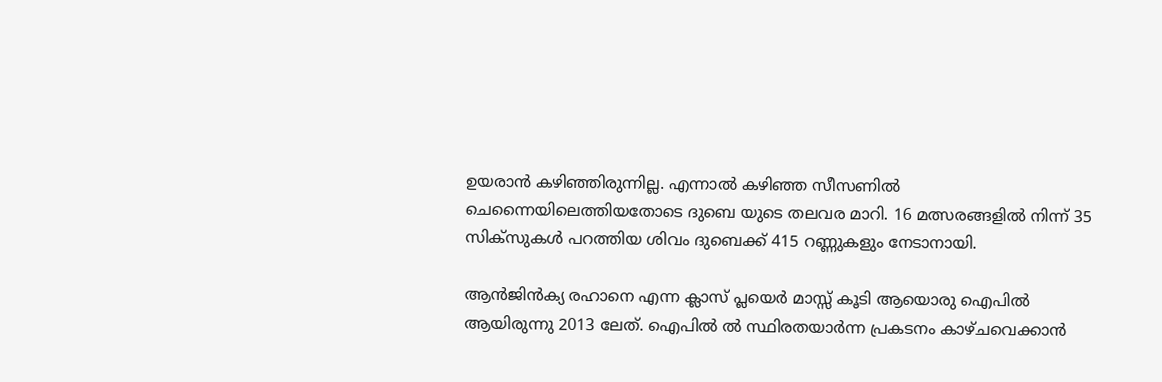ഉയരാൻ കഴിഞ്ഞിരുന്നില്ല. എന്നാൽ കഴിഞ്ഞ സീസണിൽ ചെന്നൈയിലെത്തിയതോടെ ദുബെ യുടെ തലവര മാറി. 16 മത്സരങ്ങളിൽ നിന്ന് 35 സിക്സുകൾ പറത്തിയ ശിവം ദുബെക്ക് 415 റണ്ണുകളും നേടാനായി.

ആൻജിൻക്യ രഹാനെ എന്ന ക്ലാസ് പ്ലയെർ മാസ്സ് കൂടി ആയൊരു ഐപിൽ ആയിരുന്നു 2013 ലേത്. ഐപിൽ ൽ സ്ഥിരതയാർന്ന പ്രകടനം കാഴ്ചവെക്കാൻ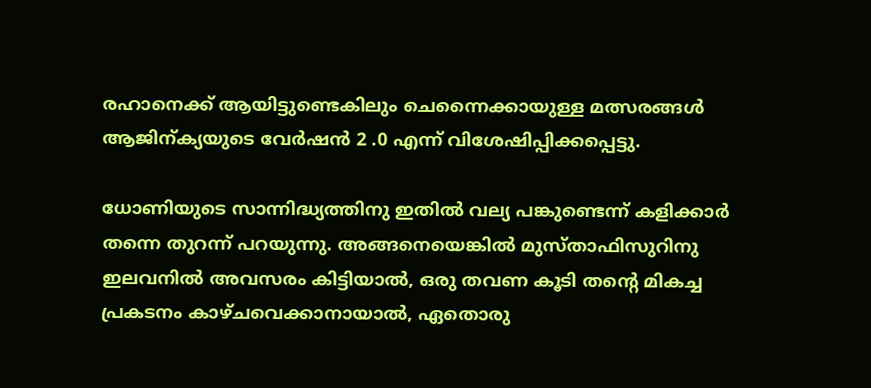രഹാനെക്ക് ആയിട്ടുണ്ടെകിലും ചെന്നൈക്കായുള്ള മത്സരങ്ങൾ ആജിന്ക്യയുടെ വേർഷൻ 2 .0 എന്ന് വിശേഷിപ്പിക്കപ്പെട്ടു.

ധോണിയുടെ സാന്നിദ്ധ്യത്തിനു ഇതിൽ വല്യ പങ്കുണ്ടെന്ന് കളിക്കാർ തന്നെ തുറന്ന് പറയുന്നു. അങ്ങനെയെങ്കിൽ മുസ്താഫിസുറിനു ഇലവനിൽ അവസരം കിട്ടിയാൽ, ഒരു തവണ കൂടി തന്റെ മികച്ച പ്രകടനം കാഴ്ചവെക്കാനായാൽ, ഏതൊരു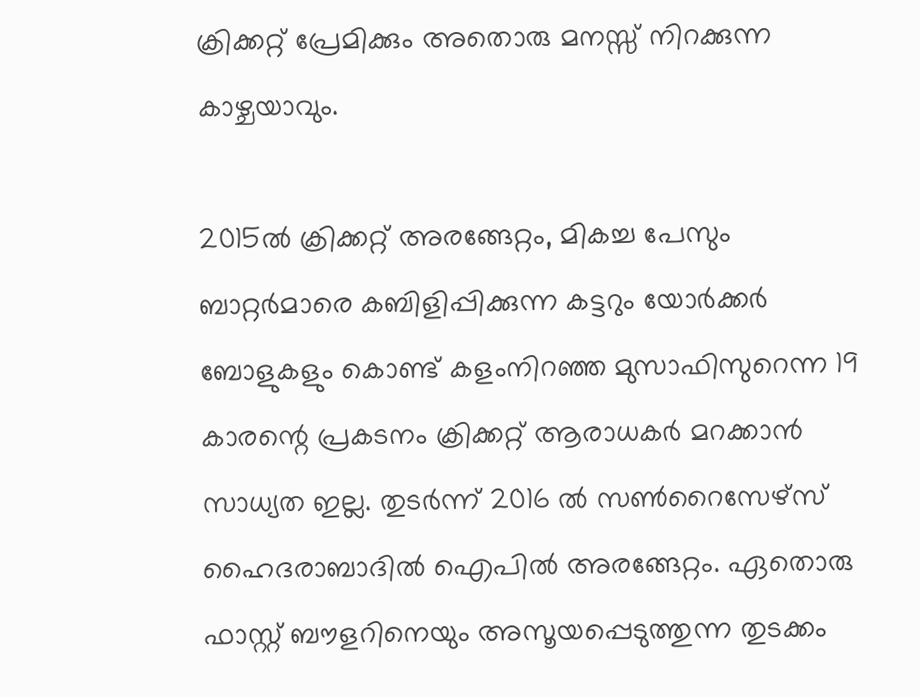ക്രിക്കറ്റ് പ്രേമിക്കും അതൊരു മനസ്സ് നിറക്കുന്ന കാഴ്ചയാവും.

2015ല്‍ ക്രിക്കറ്റ് അരങ്ങേറ്റം, മികച്ച പേസും ബാറ്റര്‍മാരെ കബിളിപ്പിക്കുന്ന കട്ടറും യോര്‍ക്കര്‍ ബോളുകളും കൊണ്ട് കളംനിറഞ്ഞ മുസാഫിസുറെന്ന 19 കാരന്റെ പ്രകടനം ക്രിക്കറ്റ് ആരാധകര്‍ മറക്കാന്‍ സാധ്യത ഇല്ല. തുടര്‍ന്ന് 2016 ല്‍ സണ്‍റൈസേഴ്സ് ഹൈദരാബാദില്‍ ഐപില്‍ അരങ്ങേറ്റം. ഏതൊരു ഫാസ്റ്റ് ബൗളറിനെയും അസൂയപ്പെടുത്തുന്ന തുടക്കം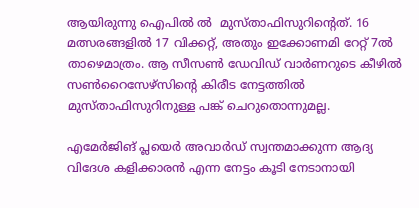ആയിരുന്നു ഐപില്‍ ല്‍  മുസ്താഫിസുറിന്റെത്. 16 മത്സരങ്ങളില്‍ 17 വിക്കറ്റ്, അതും ഇക്കോണമി റേറ്റ് 7ല്‍ താഴെമാത്രം. ആ സീസണ്‍ ഡേവിഡ് വാര്‍ണറുടെ കീഴില്‍ സണ്‍റൈസേഴ്സിന്റെ കിരീട നേട്ടത്തില്‍ മുസ്താഫിസുറിനുള്ള പങ്ക് ചെറുതൊന്നുമല്ല.

എമേര്‍ജിങ് പ്ലയെര്‍ അവാര്‍ഡ് സ്വന്തമാക്കുന്ന ആദ്യ വിദേശ കളിക്കാരന്‍ എന്ന നേട്ടം കൂടി നേടാനായി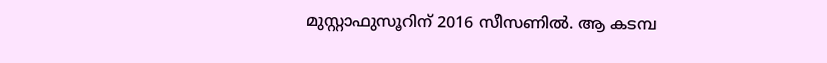മുസ്റ്റാഫുസൂറിന് 2016 സീസണില്‍. ആ കടമ്പ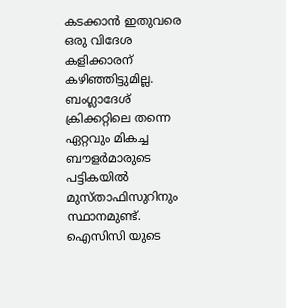കടക്കാന്‍ ഇതുവരെ ഒരു വിദേശ കളിക്കാരന് കഴിഞ്ഞിട്ടുമില്ല. ബംഗ്ലാദേശ് ക്രിക്കറ്റിലെ തന്നെ ഏറ്റവും മികച്ച ബൗളര്‍മാരുടെ പട്ടികയില്‍ മുസ്താഫിസുറിനും സ്ഥാനമുണ്ട്. ഐസിസി യുടെ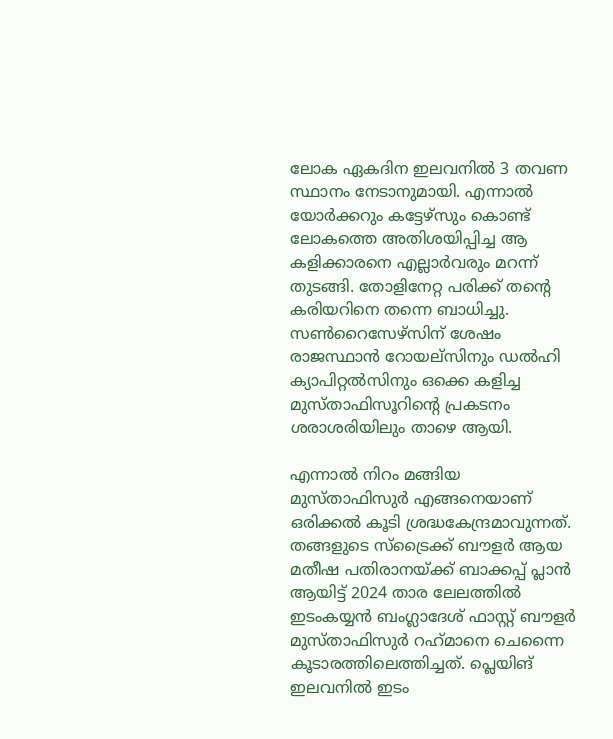ലോക ഏകദിന ഇലവനില്‍ 3 തവണ സ്ഥാനം നേടാനുമായി. എന്നാല്‍ യോര്‍ക്കറും കട്ടേഴ്‌സും കൊണ്ട് ലോകത്തെ അതിശയിപ്പിച്ച ആ കളിക്കാരനെ എല്ലാര്‍വരും മറന്ന് തുടങ്ങി. തോളിനേറ്റ പരിക്ക് തന്റെ കരിയറിനെ തന്നെ ബാധിച്ചു. സണ്‍റൈസേഴ്‌സിന് ശേഷം രാജസ്ഥാന്‍ റോയല്‌സിനും ഡല്‍ഹി ക്യാപിറ്റല്‍സിനും ഒക്കെ കളിച്ച മുസ്താഫിസൂറിന്റെ പ്രകടനം ശരാശരിയിലും താഴെ ആയി.

എന്നാല്‍ നിറം മങ്ങിയ മുസ്താഫിസുര്‍ എങ്ങനെയാണ് ഒരിക്കല്‍ കൂടി ശ്രദ്ധകേന്ദ്രമാവുന്നത്. തങ്ങളുടെ സ്‌ട്രൈക്ക് ബൗളര്‍ ആയ മതീഷ പതിരാനയ്ക്ക് ബാക്കപ്പ് പ്ലാന്‍ ആയിട്ട് 2024 താര ലേലത്തില്‍ ഇടംകയ്യന്‍ ബംഗ്ലാദേശ് ഫാസ്റ്റ് ബൗളര്‍ മുസ്താഫിസുര്‍ റഹ്‌മാനെ ചെന്നൈ കൂടാരത്തിലെത്തിച്ചത്. പ്ലെയിങ് ഇലവനില്‍ ഇടം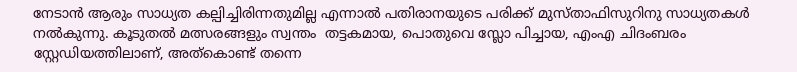നേടാന്‍ ആരും സാധ്യത കല്പിച്ചിരിന്നതുമില്ല എന്നാല്‍ പതിരാനയുടെ പരിക്ക് മുസ്താഫിസുറിനു സാധ്യതകള്‍ നല്‍കുന്നു. കൂടുതല്‍ മത്സരങ്ങളും സ്വന്തം  തട്ടകമായ, പൊതുവെ സ്ലോ പിച്ചായ, എംഎ ചിദംബരം സ്റ്റേഡിയത്തിലാണ്, അത്കൊണ്ട് തന്നെ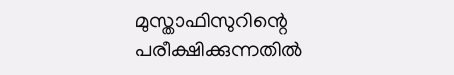മുസ്താഫിസുറിന്റെ പരീക്ഷിക്കുന്നതില്‍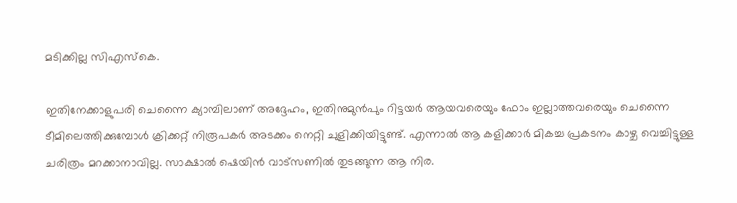മടിക്കില്ല സിഎസ്‌കെ.

ഇതിനേക്കാളുപരി ചെന്നൈ ക്യാമ്പിലാണ് അദ്ദേഹം, ഇതിനുമുന്‍പും റിട്ടയര്‍ ആയവരെയും ഫോം ഇല്ലാത്തവരെയും ചെന്നൈ ടീമിലെത്തിക്കുമ്പോള്‍ ക്രിക്കറ്റ് നിരൂപകര്‍ അടക്കം നെറ്റി ചുളിക്കിയിട്ടുണ്ട്. എന്നാല്‍ ആ കളിക്കാര്‍ മികച്ച പ്രകടനം കാഴ്ച വെച്ചിട്ടുള്ള ചരിത്രം മറക്കാനാവില്ല. സാക്ഷാല്‍ ഷെയിന്‍ വാട്‌സണില്‍ തുടങ്ങുന്ന ആ നിര.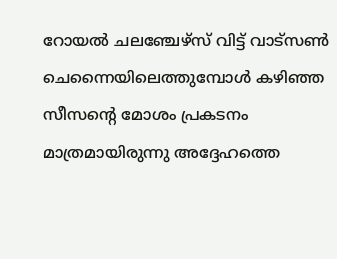റോയല്‍ ചലഞ്ചേഴ്സ് വിട്ട് വാട്‌സണ്‍ ചെന്നൈയിലെത്തുമ്പോള്‍ കഴിഞ്ഞ സീസന്റെ മോശം പ്രകടനം മാത്രമായിരുന്നു അദ്ദേഹത്തെ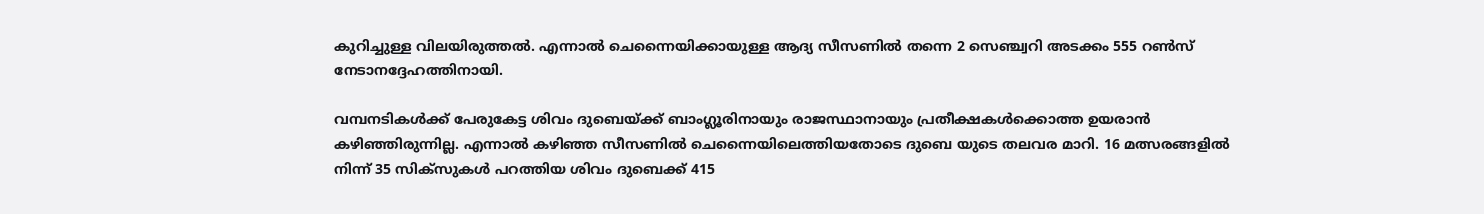കുറിച്ചുള്ള വിലയിരുത്തല്‍. എന്നാല്‍ ചെന്നൈയിക്കായുള്ള ആദ്യ സീസണില്‍ തന്നെ 2 സെഞ്ച്വറി അടക്കം 555 റണ്‍സ് നേടാനദ്ദേഹത്തിനായി.

വമ്പനടികള്‍ക്ക് പേരുകേട്ട ശിവം ദുബെയ്ക്ക് ബാംഗ്ലൂരിനായും രാജസ്ഥാനായും പ്രതീക്ഷകള്‍ക്കൊത്ത ഉയരാന്‍ കഴിഞ്ഞിരുന്നില്ല. എന്നാല്‍ കഴിഞ്ഞ സീസണില്‍ ചെന്നൈയിലെത്തിയതോടെ ദുബെ യുടെ തലവര മാറി. 16 മത്സരങ്ങളില്‍ നിന്ന് 35 സിക്‌സുകള്‍ പറത്തിയ ശിവം ദുബെക്ക് 415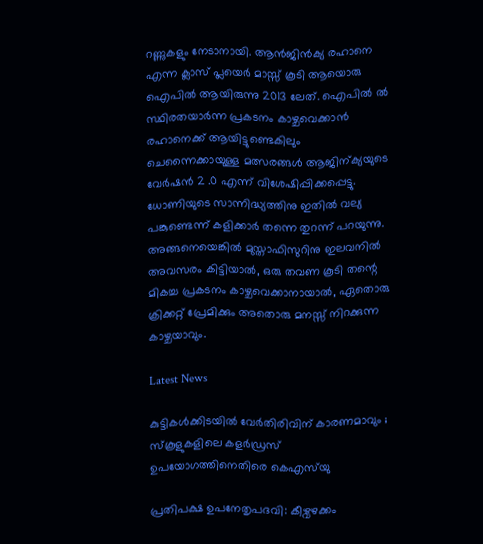റണ്ണുകളും നേടാനായി. ആന്‍ജിന്‍ക്യ രഹാനെ എന്ന ക്ലാസ് പ്ലയെര്‍ മാസ്സ് കൂടി ആയൊരു ഐപില്‍ ആയിരുന്നു 2013 ലേത്. ഐപില്‍ ല്‍ സ്ഥിരതയാര്‍ന്ന പ്രകടനം കാഴ്ചവെക്കാന്‍ രഹാനെക്ക് ആയിട്ടുണ്ടെകിലും ചെന്നൈക്കായുള്ള മത്സരങ്ങള്‍ ആജിന്ക്യയുടെ വേര്‍ഷന്‍ 2 .0 എന്ന് വിശേഷിപ്പിക്കപ്പെട്ടു.
ധോണിയുടെ സാന്നിദ്ധ്യത്തിനു ഇതില്‍ വല്യ പങ്കുണ്ടെന്ന് കളിക്കാര്‍ തന്നെ തുറന്ന് പറയുന്നു. അങ്ങനെയെങ്കില്‍ മുസ്താഫിസുറിനു ഇലവനില്‍ അവസരം കിട്ടിയാല്‍, ഒരു തവണ കൂടി തന്റെ മികച്ച പ്രകടനം കാഴ്ചവെക്കാനായാല്‍, ഏതൊരു ക്രിക്കറ്റ് പ്രേമിക്കും അതൊരു മനസ്സ് നിറക്കുന്ന കാഴ്ചയാവും.

Latest News

കുട്ടികൾക്കിടയിൽ വേർതിരിവിന് കാരണമാവും ; സ്കൂളുകളിലെ കളർഡ്രസ് ഉപയോഗത്തിനെതിരെ കെഎസ്‍യു

പ്രതിപക്ഷ ഉപനേതൃപദവി: കീഴ്വഴക്കം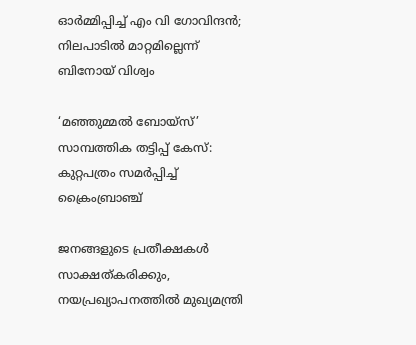ഓർമ്മിപ്പിച്ച് എം വി ഗോവിന്ദൻ; നിലപാടിൽ മാറ്റമില്ലെന്ന് ബിനോയ് വിശ്വം

‘മഞ്ഞുമ്മൽ ബോയ്സ്’ സാമ്പത്തിക തട്ടിപ്പ് കേസ്: കുറ്റപത്രം സമർപ്പിച്ച് ക്രൈംബ്രാഞ്ച്

ജനങ്ങളുടെ പ്രതീക്ഷകൾ സാക്ഷത്കരിക്കും, നയപ്രഖ്യാപനത്തിൽ മുഖ്യമന്ത്രി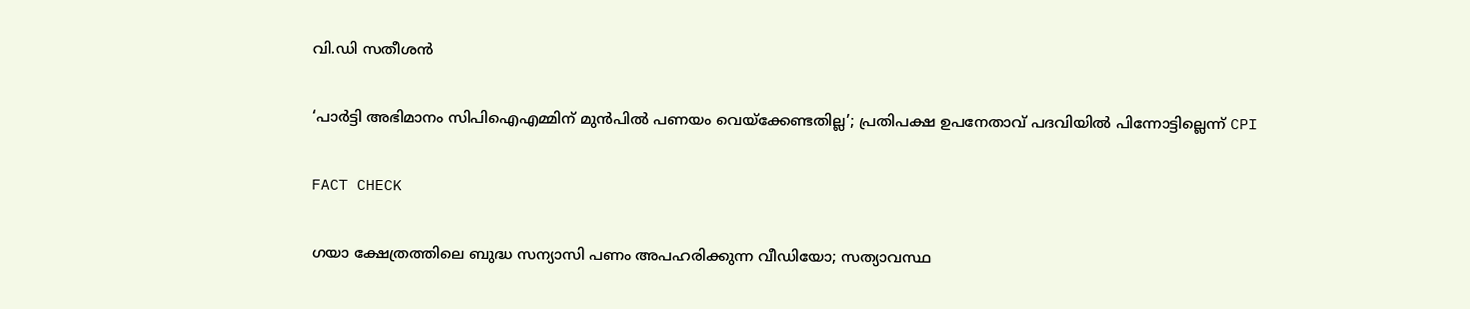വി.ഡി സതീശന്‍

‘പാർട്ടി അഭിമാനം സിപിഐഎമ്മിന് മുൻപിൽ പണയം വെയ്ക്കേണ്ടതില്ല’; പ്രതിപക്ഷ ഉപനേതാവ് പദവിയിൽ പിന്നോട്ടില്ലെന്ന് CPI

FACT CHECK

ഗയാ ക്ഷേത്രത്തിലെ ബുദ്ധ സന്യാസി പണം അപഹരിക്കുന്ന വീഡിയോ; സത്യാവസ്ഥ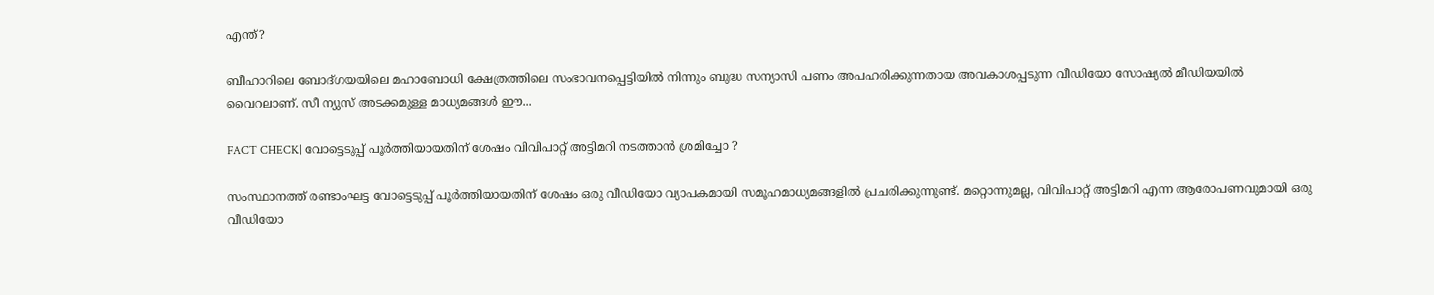എന്ത്?

ബീഹാറിലെ ബോദ്ഗയയിലെ മഹാബോധി ക്ഷേത്രത്തിലെ സംഭാവനപ്പെട്ടിയില്‍ നിന്നും ബുദ്ധ സന്യാസി പണം അപഹരിക്കുന്നതായ അവകാശപ്പടുന്ന വീഡിയോ സോഷ്യല്‍ മീഡിയയില്‍ വൈറലാണ്. സീ ന്യുസ് അടക്കമുള്ള മാധ്യമങ്ങള്‍ ഈ...

FACT CHECK| വോട്ടെടുപ്പ് പൂർത്തിയായതിന് ശേഷം വിവിപാറ്റ് അട്ടിമറി നടത്താൻ ശ്രമിച്ചോ ?

സംസ്ഥാനത്ത് രണ്ടാംഘട്ട വോട്ടെടുപ്പ് പൂർത്തിയായതിന് ശേഷം ഒരു വീഡിയോ വ്യാപകമായി സമൂഹമാധ്യമങ്ങളിൽ പ്രചരിക്കുന്നുണ്ട്. മറ്റൊന്നുമല്ല, വിവിപാറ്റ് അട്ടിമറി എന്ന ആരോപണവുമായി ഒരു വീഡിയോ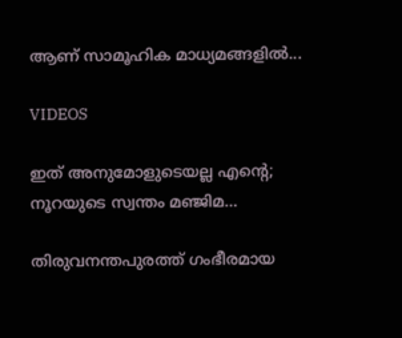ആണ് സാമൂഹിക മാധ്യമങ്ങളിൽ...

VIDEOS

ഇത് അനുമോളുടെയല്ല എന്റെ; നൂറയുടെ സ്വന്തം മഞ്ജിമ…

തിരുവനന്തപുരത്ത് ഗംഭീരമായ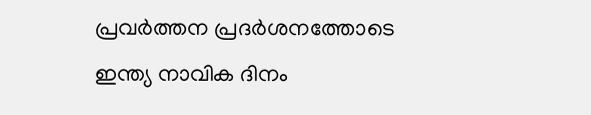പ്രവർത്തന പ്രദർശനത്തോടെ ഇന്ത്യ നാവിക ദിനം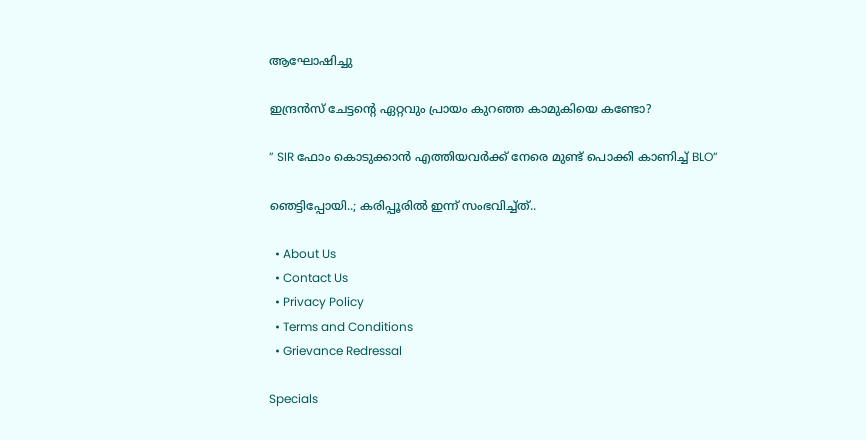ആഘോഷിച്ചു

ഇന്ദ്രൻസ് ചേട്ടന്റെ ഏറ്റവും പ്രായം കുറഞ്ഞ കാമുകിയെ കണ്ടോ?

” SIR ഫോം കൊടുക്കാൻ എത്തിയവർക്ക് നേരെ മുണ്ട് പൊക്കി കാണിച്ച് BLO”

ഞെട്ടിപ്പോയി..; കരിപ്പൂരിൽ ഇന്ന് സംഭവിച്ച്ത്..

  • About Us
  • Contact Us
  • Privacy Policy
  • Terms and Conditions
  • Grievance Redressal

Specials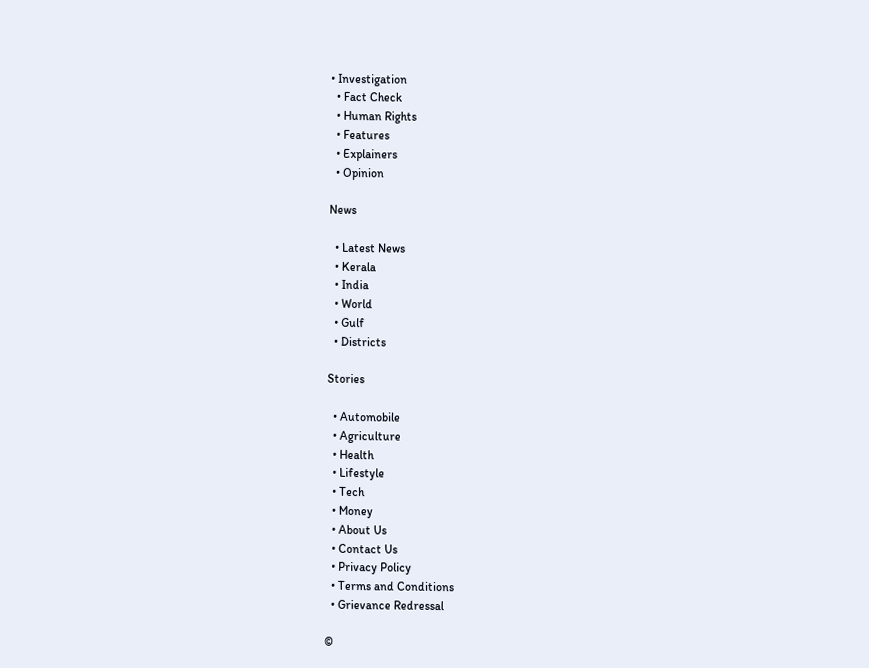• Investigation
  • Fact Check
  • Human Rights
  • Features
  • Explainers
  • Opinion

News

  • Latest News
  • Kerala
  • India
  • World
  • Gulf
  • Districts

Stories

  • Automobile
  • Agriculture
  • Health
  • Lifestyle
  • Tech
  • Money
  • About Us
  • Contact Us
  • Privacy Policy
  • Terms and Conditions
  • Grievance Redressal

©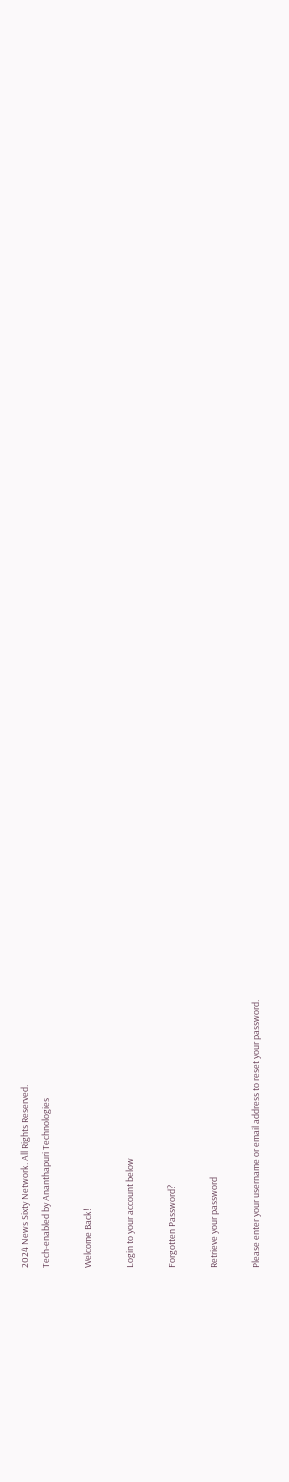2024 News Sixty Network. All Rights Reserved.
Tech-enabled by Ananthapuri Technologies

Welcome Back!

Login to your account below

Forgotten Password?

Retrieve your password

Please enter your username or email address to reset your password.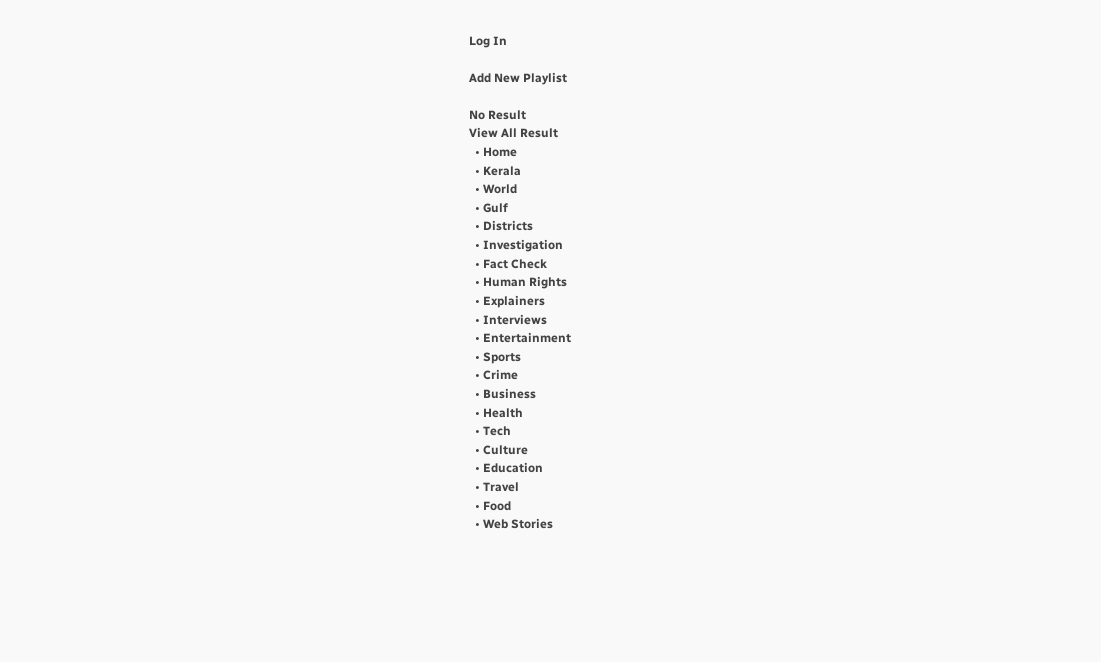Log In

Add New Playlist

No Result
View All Result
  • Home
  • Kerala
  • World
  • Gulf
  • Districts
  • Investigation
  • Fact Check
  • Human Rights
  • Explainers
  • Interviews
  • Entertainment
  • Sports
  • Crime
  • Business
  • Health
  • Tech
  • Culture
  • Education
  • Travel
  • Food
  • Web Stories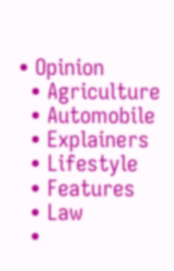• Opinion
  • Agriculture
  • Automobile
  • Explainers
  • Lifestyle
  • Features
  • Law
  •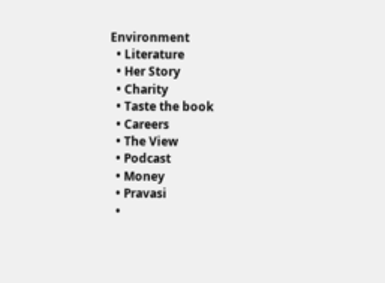Environment
  • Literature
  • Her Story
  • Charity
  • Taste the book
  • Careers
  • The View
  • Podcast
  • Money
  • Pravasi
  •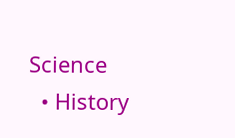Science
  • History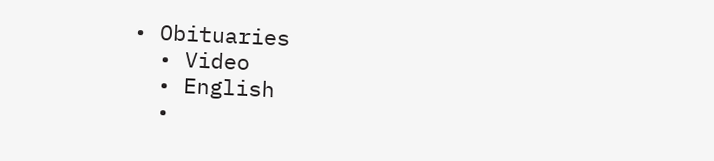• Obituaries
  • Video
  • English
  •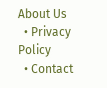About Us
  • Privacy Policy
  • Contact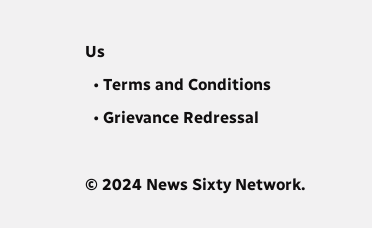Us
  • Terms and Conditions
  • Grievance Redressal

© 2024 News Sixty Network.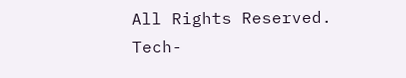All Rights Reserved.
Tech-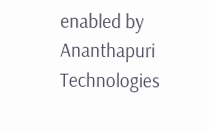enabled by Ananthapuri Technologies